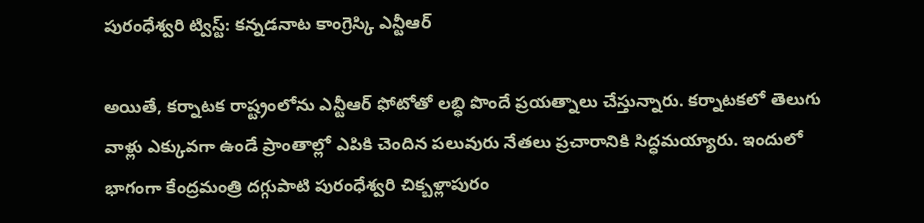పురంధేశ్వరి ట్విస్ట్: కన్నడనాట కాంగ్రెస్కి ఎన్టీఆర్

అయితే, కర్నాటక రాష్ట్రంలోను ఎన్టీఆర్ ఫోటోతో లబ్ధి పొందే ప్రయత్నాలు చేస్తున్నారు. కర్నాటకలో తెలుగు వాళ్లు ఎక్కువగా ఉండే ప్రాంతాల్లో ఎపికి చెందిన పలువురు నేతలు ప్రచారానికి సిద్ధమయ్యారు. ఇందులో భాగంగా కేంద్రమంత్రి దగ్గుపాటి పురంధేశ్వరి చిక్బళ్లాపురం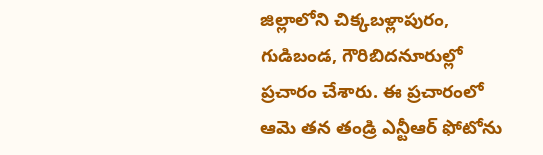జిల్లాలోని చిక్కబళ్లాపురం, గుడిబండ, గౌరిబిదనూరుల్లో ప్రచారం చేశారు. ఈ ప్రచారంలో ఆమె తన తండ్రి ఎన్టీఆర్ ఫోటోను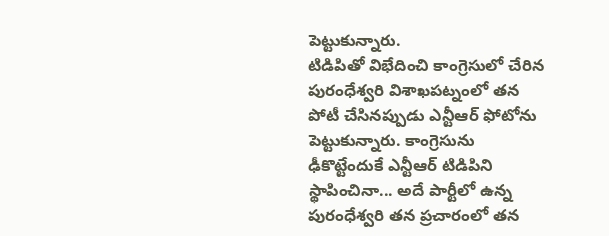పెట్టుకున్నారు.
టిడిపితో విభేదించి కాంగ్రెసులో చేరిన పురంధేశ్వరి విశాఖపట్నంలో తన పోటీ చేసినప్పుడు ఎన్టీఆర్ ఫోటోను పెట్టుకున్నారు. కాంగ్రెసును ఢీకొట్టేందుకే ఎన్టీఆర్ టిడిపిని స్థాపించినా... అదే పార్టీలో ఉన్న పురంధేశ్వరి తన ప్రచారంలో తన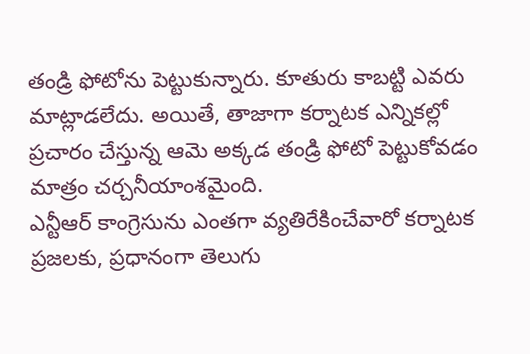తండ్రి ఫోటోను పెట్టుకున్నారు. కూతురు కాబట్టి ఎవరు మాట్లాడలేదు. అయితే, తాజాగా కర్నాటక ఎన్నికల్లో ప్రచారం చేస్తున్న ఆమె అక్కడ తండ్రి ఫోటో పెట్టుకోవడం మాత్రం చర్చనీయాంశమైంది.
ఎన్టీఆర్ కాంగ్రెసును ఎంతగా వ్యతిరేకించేవారో కర్నాటక ప్రజలకు, ప్రధానంగా తెలుగు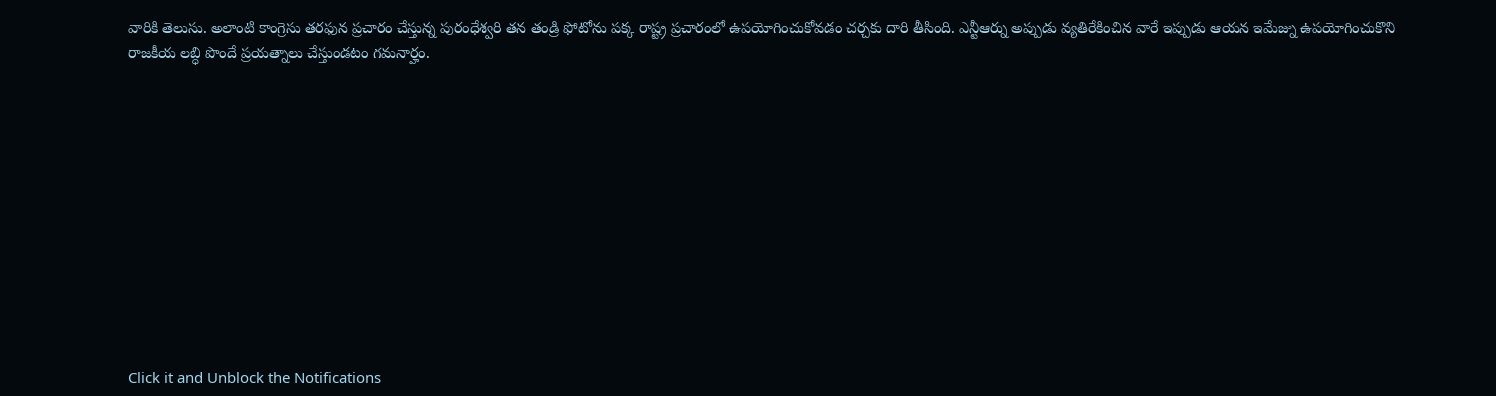వారికి తెలుసు. అలాంటి కాంగ్రెసు తరఫున ప్రచారం చేస్తున్న పురంధేశ్వరి తన తండ్రి ఫోటోను పక్క రాష్ట్ర ప్రచారంలో ఉపయోగించుకోవడం చర్చకు దారి తీసింది. ఎన్టీఆర్ను అప్పుడు వ్యతిరేకించిన వారే ఇప్పుడు ఆయన ఇమేజ్ను ఉపయోగించుకొని రాజకీయ లబ్ధి పొందే ప్రయత్నాలు చేస్తుండటం గమనార్హం.












Click it and Unblock the Notifications